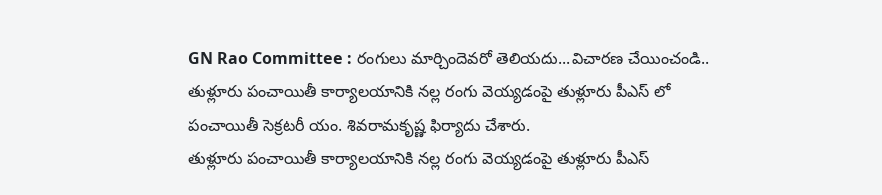GN Rao Committee : రంగులు మార్చిందెవరో తెలియదు...విచారణ చేయించండి..
తుళ్లూరు పంచాయితీ కార్యాలయానికి నల్ల రంగు వెయ్యడంపై తుళ్లూరు పీఎస్ లో పంచాయితీ సెక్రటరీ యం. శివరామకృష్ణ ఫిర్యాదు చేశారు.
తుళ్లూరు పంచాయితీ కార్యాలయానికి నల్ల రంగు వెయ్యడంపై తుళ్లూరు పీఎస్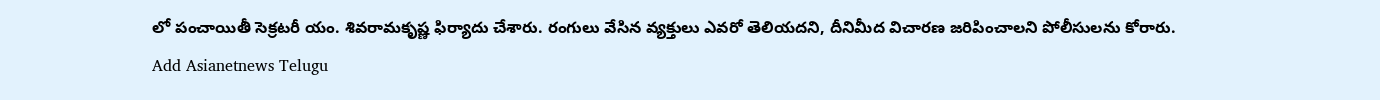లో పంచాయితీ సెక్రటరీ యం. శివరామకృష్ణ ఫిర్యాదు చేశారు. రంగులు వేసిన వ్యక్తులు ఎవరో తెలియదని, దీనిమీద విచారణ జరిపించాలని పోలీసులను కోరారు.
Add Asianetnews Telugu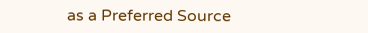as a Preferred Source